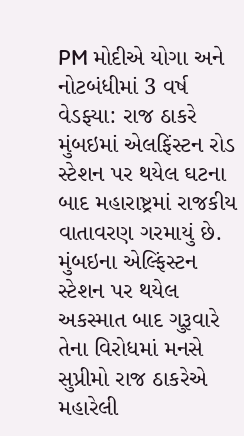PM મોદીએ યોગા અને નોટબંધીમાં 3 વર્ષ વેડફ્યા: રાજ ઠાકરે
મુંબઇમાં એલફિંસ્ટન રોડ સ્ટેશન પર થયેલ ઘટના બાદ મહારાષ્ટ્રમાં રાજકીય વાતાવરણ ગરમાયું છે.
મુંબઇના એલ્ફિંસ્ટન સ્ટેશન પર થયેલ અકસ્માત બાદ ગુરૂવારે તેના વિરોધમાં મનસે સુપ્રીમો રાજ ઠાકરેએ મહારેલી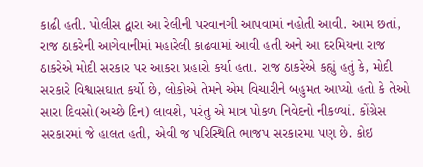કાઢી હતી. પોલીસ દ્વારા આ રેલીની પરવાનગી આપવામાં નહોતી આવી. આમ છતાં, રાજ ઠાકરેની આગેવાનીમાં મહારેલી કાઢવામાં આવી હતી અને આ દરમિયના રાજ ઠાકરેએ મોદી સરકાર પર આકરા પ્રહારો કર્યા હતા. રાજ ઠાકરેએ કહ્યું હતું કે, મોદી સરકારે વિશ્વાસઘાત કર્યો છે, લોકોએ તેમને એમ વિચારીને બહુમત આપ્યો હતો કે તેઓ સારા દિવસો(અચ્છે દિન) લાવશે, પરંતુ એ માત્ર પોકળ નિવેદનો નીકળ્યાં. કોંગ્રેસ સરકારમાં જે હાલત હતી, એવી જ પરિસ્થિતિ ભાજપ સરકારમા પણ છે. કોઇ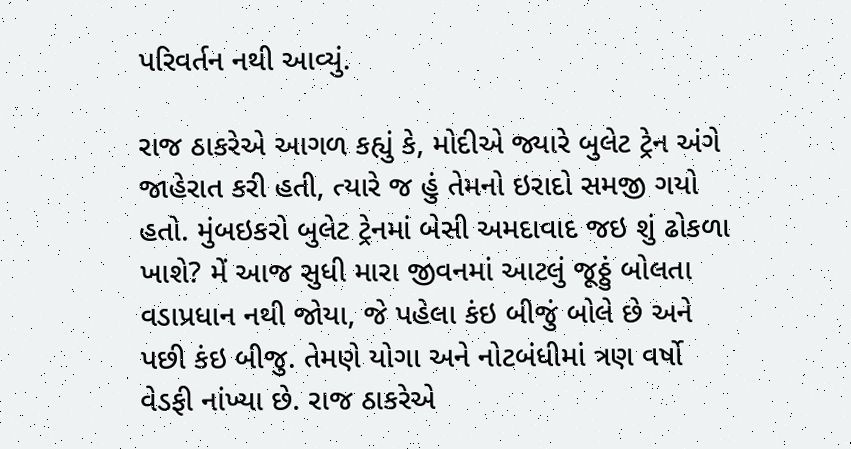પરિવર્તન નથી આવ્યું.

રાજ ઠાકરેએ આગળ કહ્યું કે, મોદીએ જ્યારે બુલેટ ટ્રેન અંગે જાહેરાત કરી હતી, ત્યારે જ હું તેમનો ઇરાદો સમજી ગયો હતો. મુંબઇકરો બુલેટ ટ્રેનમાં બેસી અમદાવાદ જઇ શું ઢોકળા ખાશે? મેં આજ સુધી મારા જીવનમાં આટલું જૂઠ્ઠું બોલતા વડાપ્રધાન નથી જોયા, જે પહેલા કંઇ બીજું બોલે છે અને પછી કંઇ બીજુ. તેમણે યોગા અને નોટબંધીમાં ત્રણ વર્ષો વેડફી નાંખ્યા છે. રાજ ઠાકરેએ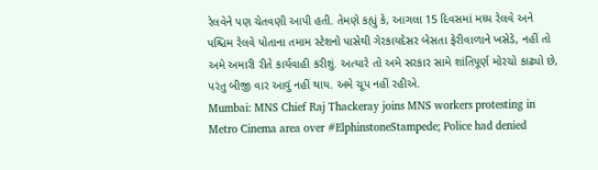રેલવેને પણ ચેતવણી આપી હતી. તેમણે કહ્યું કે, આગલા 15 દિવસમાં મધ્ય રેલવે અને પશ્ચિમ રેલવે પોતાના તમામ સ્ટેશનો પાસેથી ગેરકાયદેસર બેસતા ફેરીવાળાને ખસેડે, નહીં તો અમે અમારી રીતે કાર્યવાહી કરીશું. અત્યારે તો અમે સરકાર સામે શાંતિપૂર્ણ મોરચો કાઢ્યો છે, પરંતુ બીજી વાર આવું નહીં થાય. અમે ચૂપ નહીં રહીએ.
Mumbai: MNS Chief Raj Thackeray joins MNS workers protesting in Metro Cinema area over #ElphinstoneStampede; Police had denied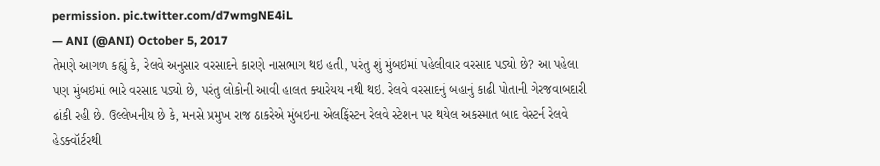permission. pic.twitter.com/d7wmgNE4iL
— ANI (@ANI) October 5, 2017
તેમણે આગળ કહ્યું કે, રેલવે અનુસાર વરસાદને કારણે નાસભાગ થઇ હતી, પરંતુ શું મુંબઇમાં પહેલીવાર વરસાદ પડ્યો છે? આ પહેલા પણ મુંબઇમાં ભારે વરસાદ પડ્યો છે, પરંતુ લોકોની આવી હાલત ક્યારેયય નથી થઇ. રેલવે વરસાદનું બહાનું કાઢી પોતાની ગેરજવાબદારી ઢાંકી રહી છે. ઉલ્લેખનીય છે કે, મનસે પ્રમુખ રાજ ઠાકરેએ મુંબઇના એલફિંસ્ટન રેલવે સ્ટેશન પર થયેલ અકસ્માત બાદ વેસ્ટર્ન રેલવે હેડક્વૉર્ટરથી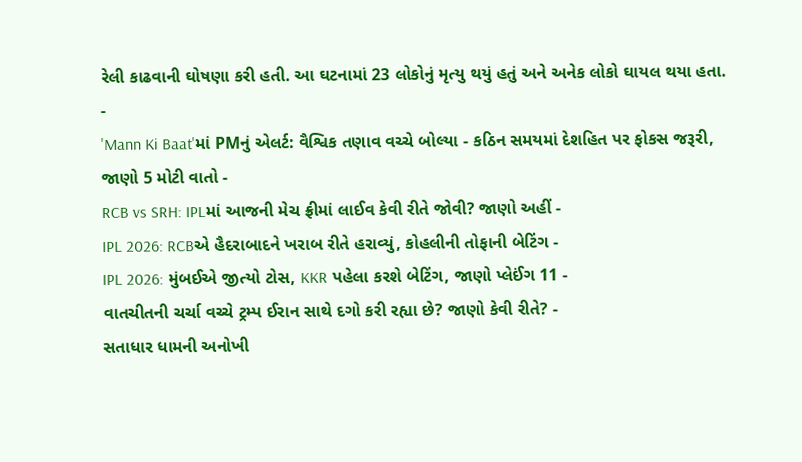રેલી કાઢવાની ઘોષણા કરી હતી. આ ઘટનામાં 23 લોકોનું મૃત્યુ થયું હતું અને અનેક લોકો ઘાયલ થયા હતા.
-
'Mann Ki Baat'માં PMનું એલર્ટ: વૈશ્વિક તણાવ વચ્ચે બોલ્યા - કઠિન સમયમાં દેશહિત પર ફોકસ જરૂરી, જાણો 5 મોટી વાતો -
RCB vs SRH: IPLમાં આજની મેચ ફ્રીમાં લાઈવ કેવી રીતે જોવી? જાણો અહીં -
IPL 2026: RCBએ હૈદરાબાદને ખરાબ રીતે હરાવ્યું, કોહલીની તોફાની બેટિંગ -
IPL 2026: મુંબઈએ જીત્યો ટોસ, KKR પહેલા કરશે બેટિંગ, જાણો પ્લેઈંગ 11 -
વાતચીતની ચર્ચા વચ્ચે ટ્રમ્પ ઈરાન સાથે દગો કરી રહ્યા છે? જાણો કેવી રીતે? -
સતાધાર ધામની અનોખી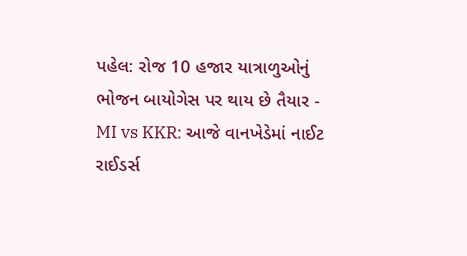પહેલ: રોજ 10 હજાર યાત્રાળુઓનું ભોજન બાયોગેસ પર થાય છે તૈયાર -
MI vs KKR: આજે વાનખેડેમાં નાઈટ રાઈડર્સ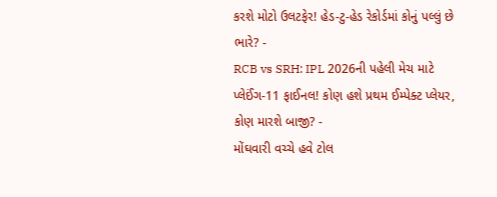કરશે મોટો ઉલટફેર! હેડ-ટુ-હેડ રેકોર્ડમાં કોનું પલ્લું છે ભારે? -
RCB vs SRH: IPL 2026ની પહેલી મેચ માટે પ્લેઈંગ-11 ફાઈનલ! કોણ હશે પ્રથમ ઈમ્પેક્ટ પ્લેયર, કોણ મારશે બાજી? -
મોંઘવારી વચ્ચે હવે ટોલ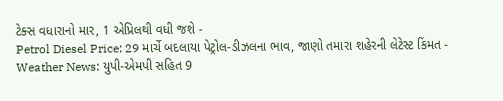ટેક્સ વધારાનો માર, 1 એપ્રિલથી વધી જશે -
Petrol Diesel Price: 29 માર્ચે બદલાયા પેટ્રોલ-ડીઝલના ભાવ, જાણો તમારા શહેરની લેટેસ્ટ કિંમત -
Weather News: યુપી-એમપી સહિત 9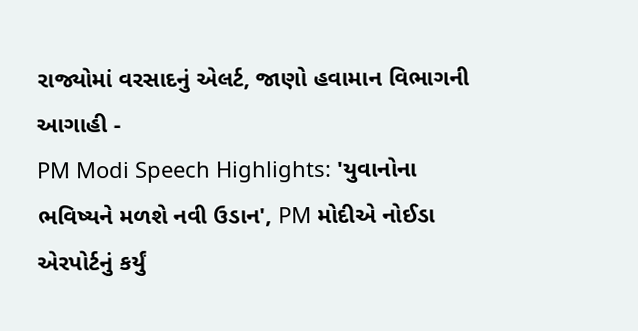રાજ્યોમાં વરસાદનું એલર્ટ, જાણો હવામાન વિભાગની આગાહી -
PM Modi Speech Highlights: 'યુવાનોના ભવિષ્યને મળશે નવી ઉડાન', PM મોદીએ નોઈડા એરપોર્ટનું કર્યું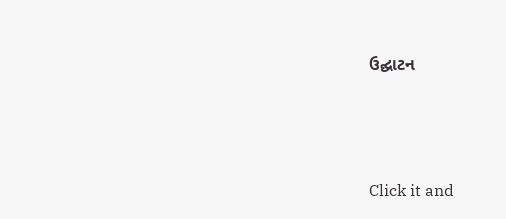ઉદ્ઘાટન






Click it and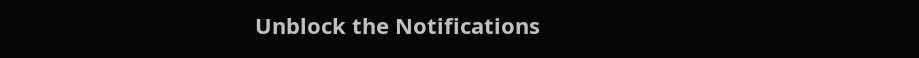Unblock the Notifications